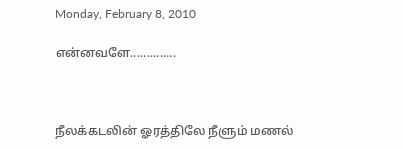Monday, February 8, 2010

என்னவளே..............



நீலக்கடலின் ஓரத்திலே நீளும் மணல்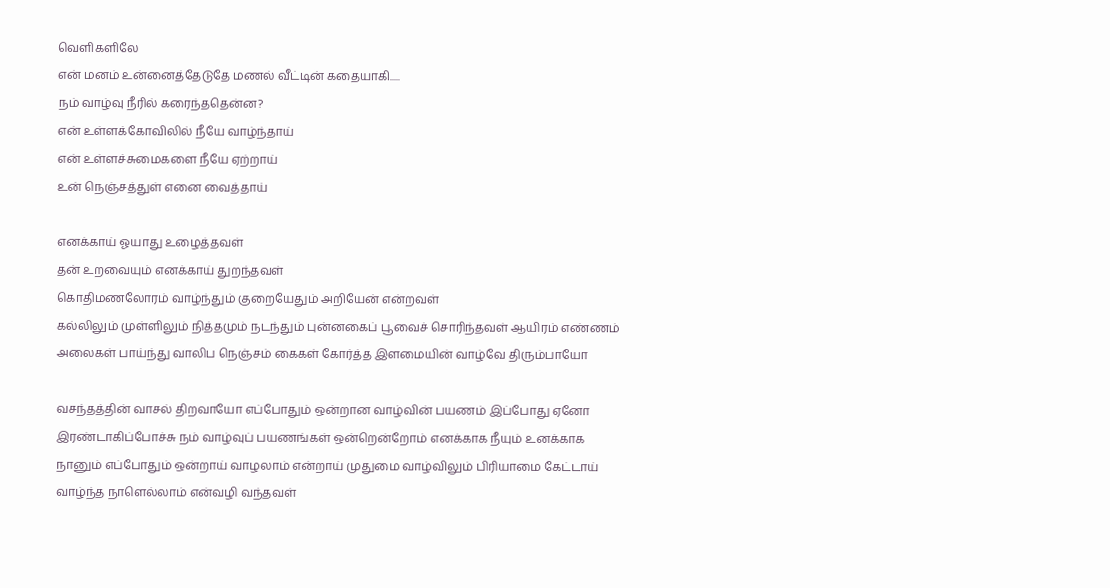வெளிகளிலே
என் மனம் உன்னைத்தேடுதே மணல் வீட்டின் கதையாகி.....
நம் வாழ்வு நீரில் கரைந்ததென்ன?
என் உள்ளக்கோவிலில் நீயே வாழ்ந்தாய்
என் உள்ளச்சுமைகளை நீயே ஏற்றாய்
உன் நெஞ்சத்துள் எனை வைத்தாய்

எனக்காய் ஓயாது உழைத்தவள்
தன் உறவையும் எனக்காய் துறந்தவள்
கொதிமணலோரம் வாழ்ந்தும் குறையேதும் அறியேன் என்றவள்
கல்லிலும் முள்ளிலும் நித்தமும் நடந்தும் புன்னகைப் பூவைச் சொரிந்தவள் ஆயிரம் எண்ணம் அலைகள் பாய்ந்து வாலிப நெஞ்சம் கைகள் கோர்த்த இளமையின் வாழ்வே திரும்பாயோ

வசந்தத்தின் வாசல் திறவாயோ எப்போதும் ஒன்றான வாழ்வின் பயணம் இப்போது ஏனோ இரண்டாகிப்போச்சு நம் வாழ்வுப் பயணங்கள் ஒன்றென்றோம் எனக்காக நீயும் உனக்காக நானும் எப்போதும் ஒன்றாய் வாழலாம் என்றாய் முதுமை வாழ்விலும் பிரியாமை கேட்டாய் வாழ்ந்த நாளெல்லாம் என்வழி வந்தவள்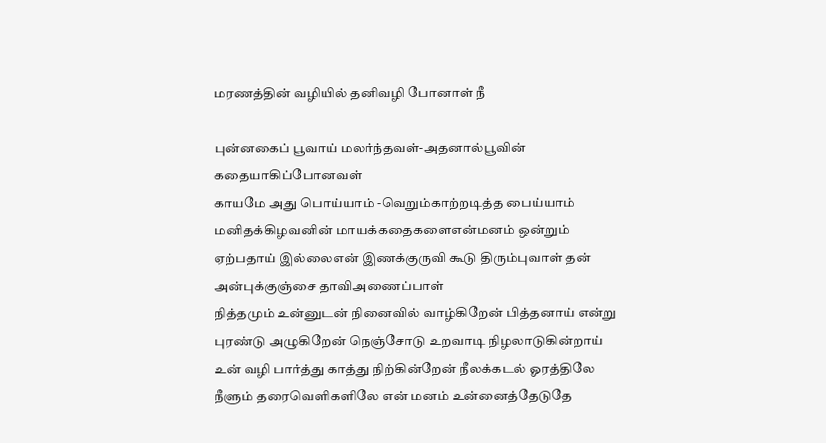மரணத்தின் வழியில் தனிவழி போனாள் நீ

புன்னகைப் பூவாய் மலர்ந்தவள்-அதனால்பூவின் கதையாகிப்போனவள்
காயமே அது பொய்யாம் -வெறும்காற்றடித்த பைய்யாம் மனிதக்கிழவனின் மாயக்கதைகளைஎன்மனம் ஒன்றும் ஏற்பதாய் இல்லைஎன் இணக்குருவி கூடு திரும்புவாள் தன் அன்புக்குஞ்சை தாவிஅணைப்பாள்
நித்தமும் உன்னுடன் நினைவில் வாழ்கிறேன் பித்தனாய் என்று புரண்டு அழுகிறேன் நெஞ்சோடு உறவாடி நிழலாடுகின்றாய் உன் வழி பார்த்து காத்து நிற்கின்றேன் நீலக்கடல் ஓரத்திலே நீளும் தரைவெளிகளிலே என் மனம் உன்னைத்தேடுதே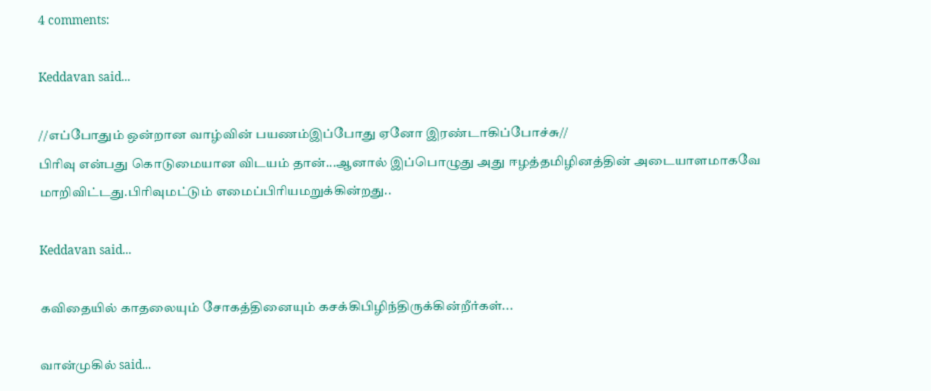4 comments:

Keddavan said...

//எப்போதும் ஒன்றான வாழ்வின் பயணம்இப்போது ஏனோ இரண்டாகிப்போச்சு//
பிரிவு என்பது கொடுமையான விடயம் தான்...ஆனால் இப்பொழுது அது ஈழத்தமிழினத்தின் அடையாளமாகவே மாறிவிட்டது.பிரிவுமட்டும் எமைப்பிரியமறுக்கின்றது..

Keddavan said...

கவிதையில் காதலையும் சோகத்தினையும் கசக்கிபிழிந்திருக்கின்றீர்கள்...

வான்முகில் said...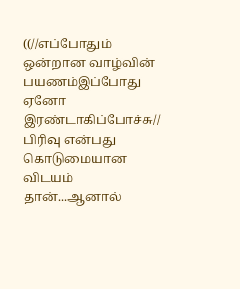((//எப்போதும் ஒன்றான வாழ்வின் பயணம்இப்போது ஏனோ இரண்டாகிப்போச்சு//
பிரிவு என்பது கொடுமையான விடயம் தான்...ஆனால்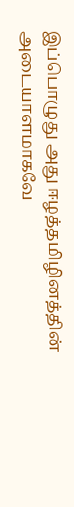இப்பொழுது அது ஈழத்தமிழினத்தின் அடையாளமாகவே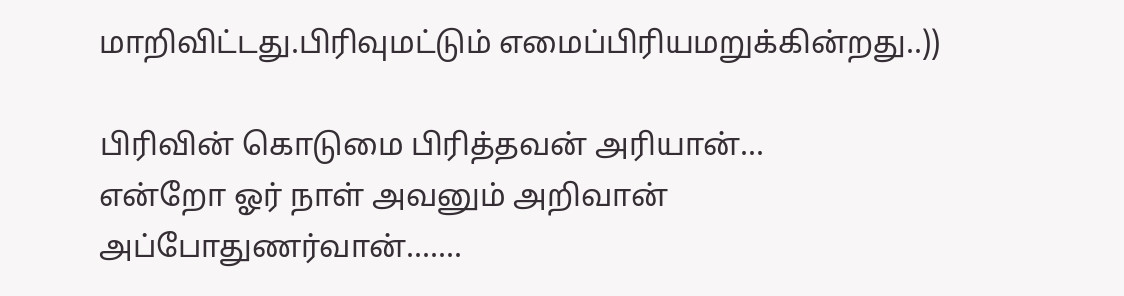மாறிவிட்டது.பிரிவுமட்டும் எமைப்பிரியமறுக்கின்றது..))

பிரிவின் கொடுமை பிரித்தவன் அரியான்...
என்றோ ஓர் நாள் அவனும் அறிவான்
அப்போதுணர்வான்.......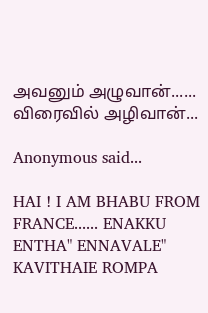அவனும் அழுவான்......
விரைவில் அழிவான்...

Anonymous said...

HAI ! I AM BHABU FROM FRANCE...... ENAKKU ENTHA" ENNAVALE" KAVITHAIE ROMPA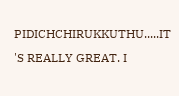PIDICHCHIRUKKUTHU.....IT 'S REALLY GREAT. I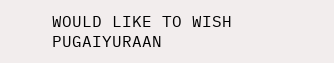WOULD LIKE TO WISH PUGAIYURAAN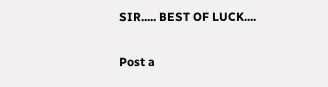SIR..... BEST OF LUCK....

Post a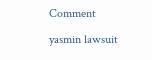Comment

yasmin lawsuit